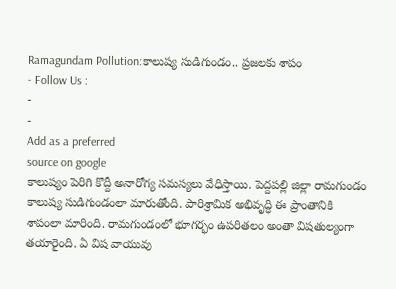Ramagundam Pollution:కాలుష్య సుడిగుండం.. ప్రజలకు శాపం
- Follow Us :
-
-
Add as a preferred
source on google
కాలుష్యం పెరిగి కొద్దీ అనారోగ్య సమస్యలు వేధిస్తాయి. పెద్దపల్లి జిల్లా రామగుండం కాలుష్య సుడిగుండంలా మారుతోంది. పారిశ్రామిక అభివృద్ధి ఈ ప్రాంతానికి శాపంలా మారింది. రామగుండంలో భూగర్భం ఉపరితలం అంతా విషతుల్యంగా తయారైంది. ఏ విష వాయువు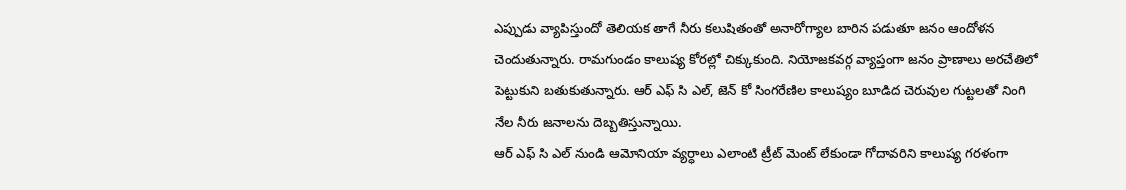ఎప్పుడు వ్యాపిస్తుందో తెలియక తాగే నీరు కలుషితంతో అనారోగ్యాల బారిన పడుతూ జనం ఆందోళన చెందుతున్నారు. రామగుండం కాలుష్య కోరల్లో చిక్కుకుంది. నియోజకవర్గ వ్యాప్తంగా జనం ప్రాణాలు అరచేతిలో పెట్టుకుని బతుకుతున్నారు. ఆర్ ఎఫ్ సి ఎల్, జెన్ కో సింగరేణిల కాలుష్యం బూడిద చెరువుల గుట్టలతో నింగి నేల నీరు జనాలను దెబ్బతిస్తున్నాయి.
ఆర్ ఎఫ్ సి ఎల్ నుండి ఆమోనియా వ్యర్ధాలు ఎలాంటి ట్రీట్ మెంట్ లేకుండా గోదావరిని కాలుష్య గరళంగా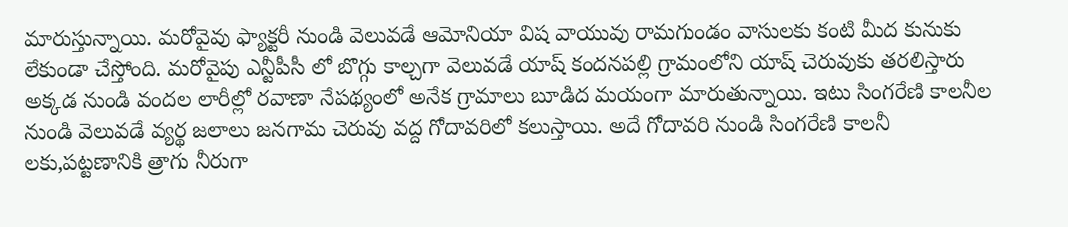మారుస్తున్నాయి. మరోవైవు ఫ్యాక్టరీ నుండి వెలువడే ఆమోనియా విష వాయువు రామగుండం వాసులకు కంటి మీద కునుకు లేకుండా చేస్తోంది. మరోవైపు ఎన్టీపీసీ లో బొగ్గు కాల్చగా వెలువడే యాష్ కందనపల్లి గ్రామంలోని యాష్ చెరువుకు తరలిస్తారు అక్కడ నుండి వందల లారీల్లో రవాణా నేపథ్యంలో అనేక గ్రామాలు బూడిద మయంగా మారుతున్నాయి. ఇటు సింగరేణి కాలనీల నుండి వెలువడే వ్యర్థ జలాలు జనగామ చెరువు వద్ద గోదావరిలో కలుస్తాయి. అదే గోదావరి నుండి సింగరేణి కాలనీ లకు,పట్టణానికి త్రాగు నీరుగా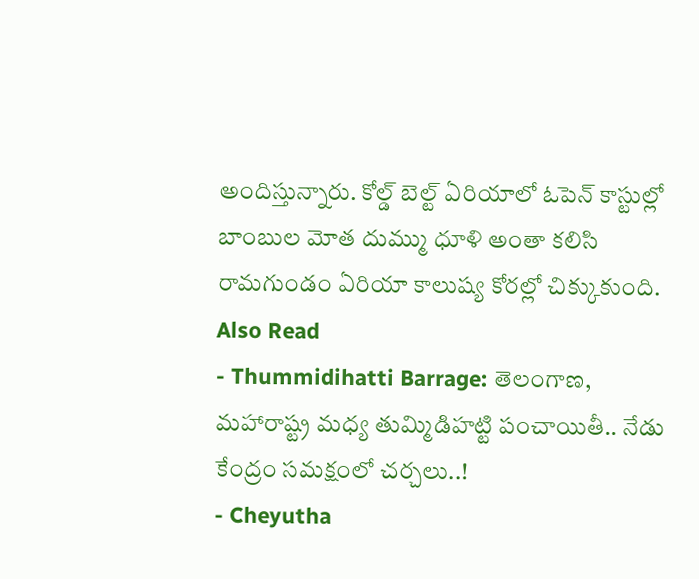అందిస్తున్నారు. కోల్డ్ బెల్ట్ ఏరియాలో ఓపెన్ కాస్టుల్లో బాంబుల మోత దుమ్ము ధూళి అంతా కలిసి రామగుండం ఏరియా కాలుష్య కోరల్లో చిక్కుకుంది.
Also Read
- Thummidihatti Barrage: తెలంగాణ, మహారాష్ట్ర మధ్య తుమ్మిడిహట్టి పంచాయితీ.. నేడు కేంద్రం సమక్షంలో చర్చలు..!
- Cheyutha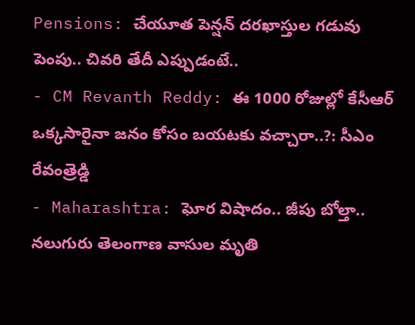Pensions: చేయూత పెన్షన్ దరఖాస్తుల గడువు పెంపు.. చివరి తేదీ ఎప్పుడంటే..
- CM Revanth Reddy: ఈ 1000 రోజుల్లో కేసీఆర్ ఒక్కసారైనా జనం కోసం బయటకు వచ్చారా..?: సీఎం రేవంత్రెడ్డి
- Maharashtra: ఘోర విషాదం.. జీపు బోల్తా.. నలుగురు తెలంగాణ వాసుల మృతి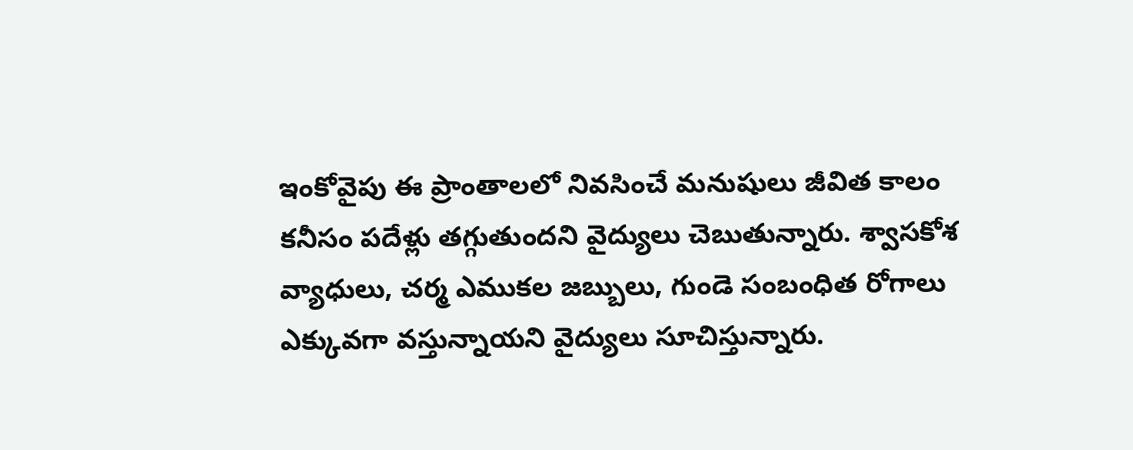ఇంకోవైపు ఈ ప్రాంతాలలో నివసించే మనుషులు జీవిత కాలం కనీసం పదేళ్లు తగ్గుతుందని వైద్యులు చెబుతున్నారు. శ్వాసకోశ వ్యాధులు, చర్మ ఎముకల జబ్బులు, గుండె సంబంధిత రోగాలు ఎక్కువగా వస్తున్నాయని వైద్యులు సూచిస్తున్నారు.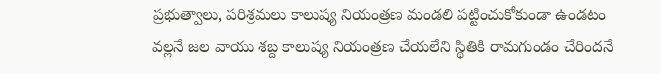ప్రభుత్వాలు, పరిశ్రమలు కాలుష్య నియంత్రణ మండలి పట్టించుకోకుండా ఉండటం వల్లనే జల వాయు శబ్ద కాలుష్య నియంత్రణ చేయలేని స్థితికి రామగుండం చేరిందనే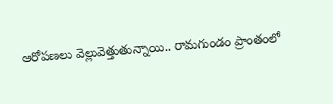ఆరోపణలు వెల్లువెత్తుతున్నాయి.. రామగుండం ప్రాంతంలో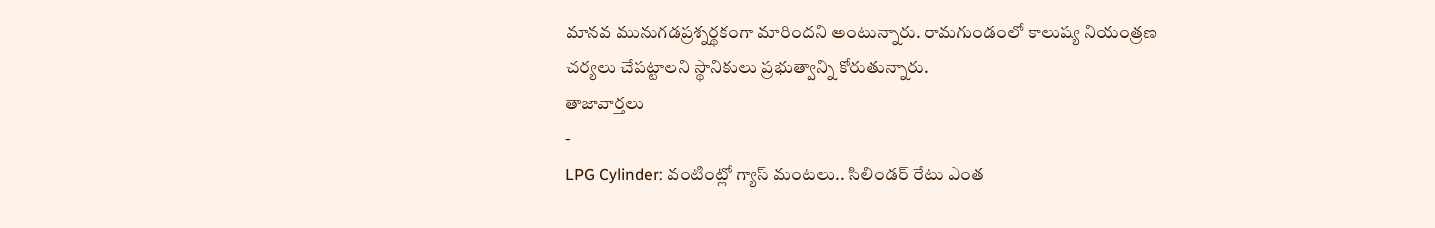మానవ మునుగడప్రశ్నర్థకంగా మారిందని అంటున్నారు. రామగుండంలో కాలుష్య నియంత్రణ చర్యలు చేపట్టాలని స్థానికులు ప్రభుత్వాన్ని కోరుతున్నారు.
తాజావార్తలు
-
LPG Cylinder: వంటింట్లో గ్యాస్ మంటలు.. సిలిండర్ రేటు ఎంత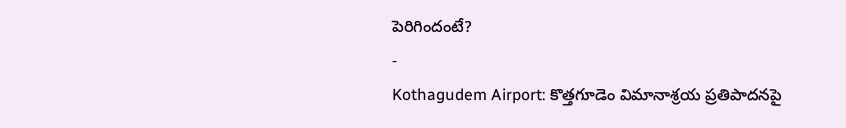పెరిగిందంటే?
-
Kothagudem Airport: కొత్తగూడెం విమానాశ్రయ ప్రతిపాదనపై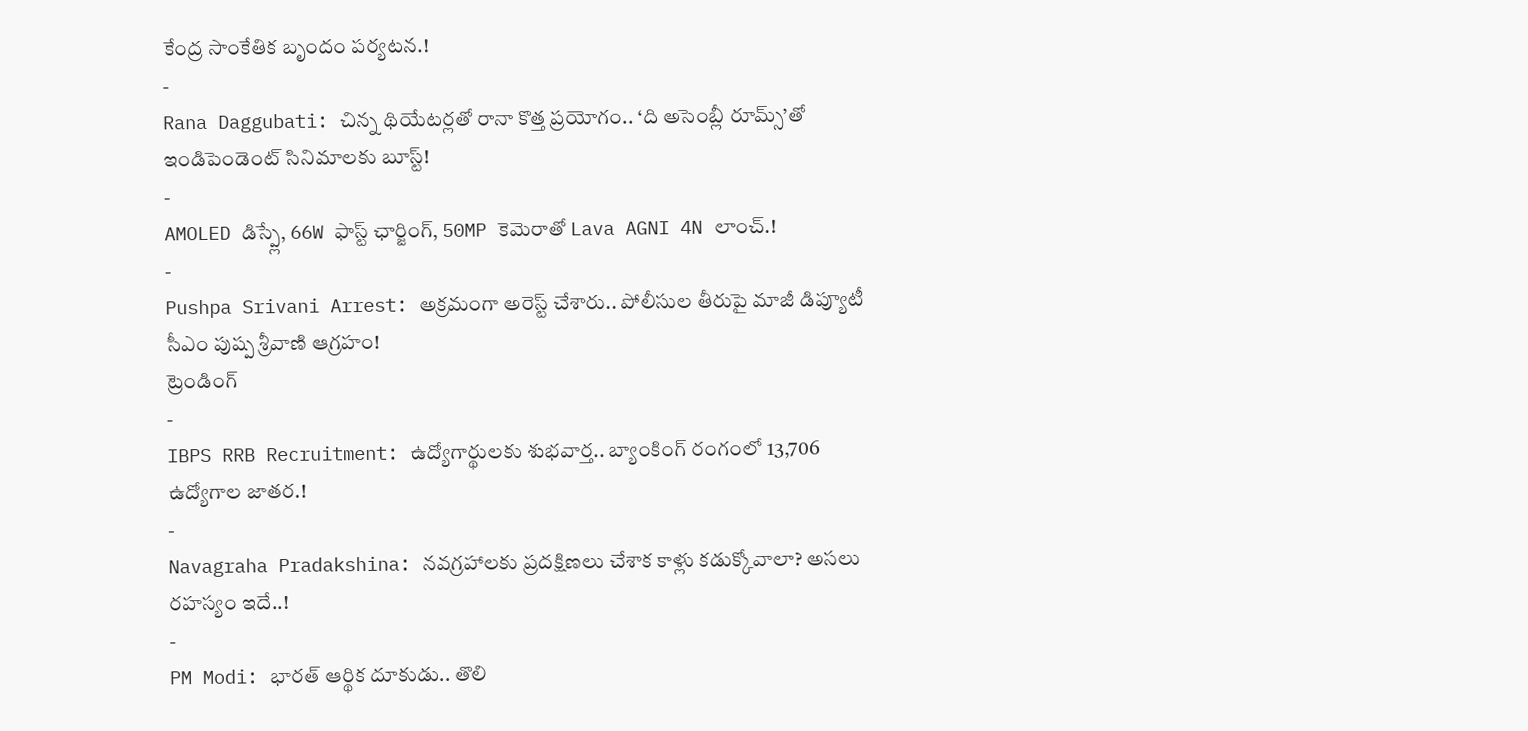కేంద్ర సాంకేతిక బృందం పర్యటన.!
-
Rana Daggubati: చిన్న థియేటర్లతో రానా కొత్త ప్రయోగం.. ‘ది అసెంబ్లీ రూమ్స్’తో ఇండిపెండెంట్ సినిమాలకు బూస్ట్!
-
AMOLED డిస్ప్లే, 66W ఫాస్ట్ ఛార్జింగ్, 50MP కెమెరాతో Lava AGNI 4N లాంచ్.!
-
Pushpa Srivani Arrest: అక్రమంగా అరెస్ట్ చేశారు.. పోలీసుల తీరుపై మాజీ డిప్యూటీ సీఎం పుష్ప శ్రీవాణి ఆగ్రహం!
ట్రెండింగ్
-
IBPS RRB Recruitment: ఉద్యోగార్థులకు శుభవార్త.. బ్యాంకింగ్ రంగంలో 13,706 ఉద్యోగాల జాతర.!
-
Navagraha Pradakshina: నవగ్రహాలకు ప్రదక్షిణలు చేశాక కాళ్లు కడుక్కోవాలా? అసలు రహస్యం ఇదే..!
-
PM Modi: భారత్ ఆర్థిక దూకుడు.. తొలి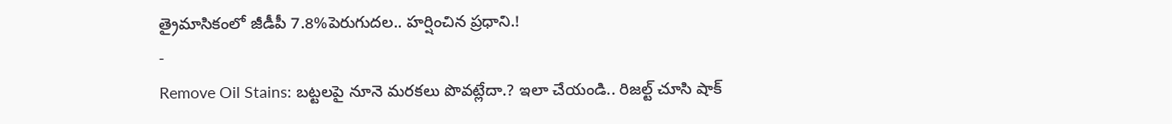త్రైమాసికంలో జీడీపీ 7.8%పెరుగుదల.. హర్షించిన ప్రధాని.!
-
Remove Oil Stains: బట్టలపై నూనె మరకలు పొవట్లేదా.? ఇలా చేయండి.. రిజల్ట్ చూసి షాక్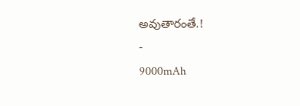అవుతారంతే.!
-
9000mAh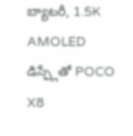బ్యాటరీ, 1.5K AMOLED డిస్ప్లేతో POCO X8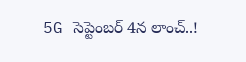5G సెప్టెంబర్ 4న లాంచ్..!